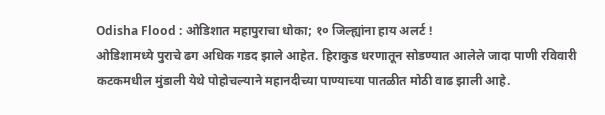Odisha Flood : ओडिशात महापुराचा धोका; १० जिल्ह्यांना हाय अलर्ट !
ओडिशामध्ये पुराचे ढग अधिक गडद झाले आहेत. हिराकुड धरणातून सोडण्यात आलेले जादा पाणी रविवारी कटकमधील मुंडाली येथे पोहोचल्याने महानदीच्या पाण्याच्या पातळीत मोठी वाढ झाली आहे.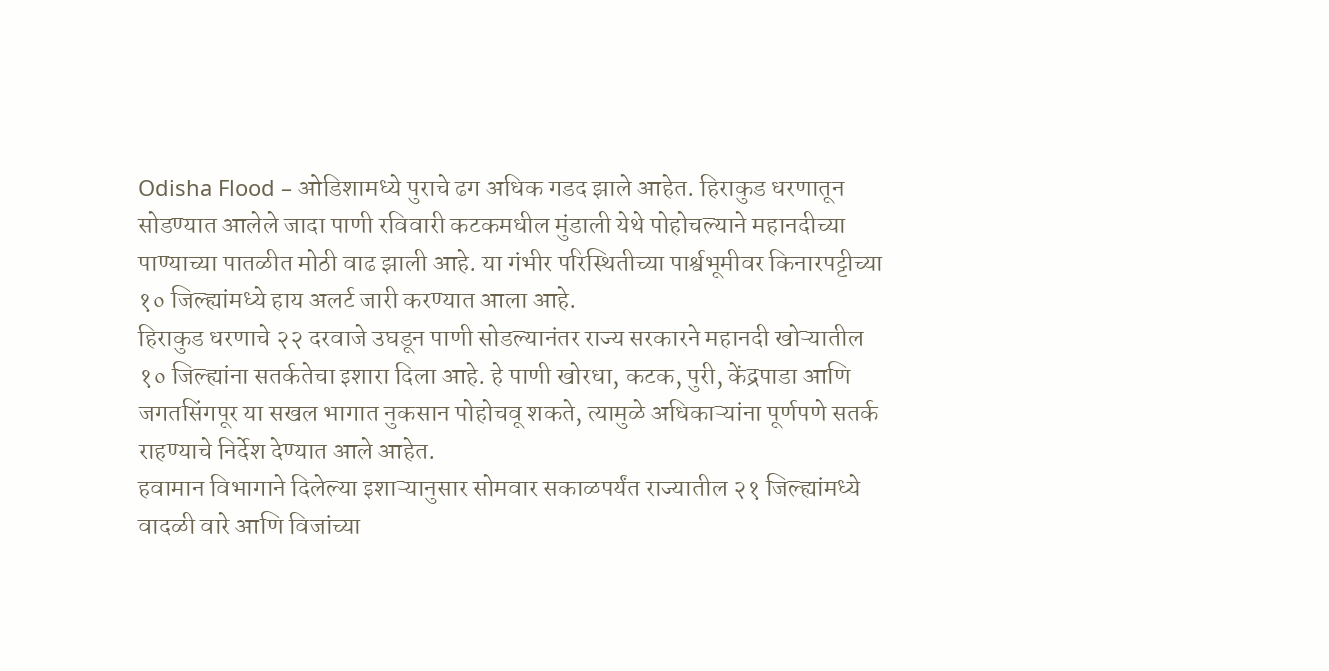Odisha Flood – ओडिशामध्ये पुराचे ढग अधिक गडद झाले आहेत. हिराकुड धरणातून सोडण्यात आलेले जादा पाणी रविवारी कटकमधील मुंडाली येथे पोहोचल्याने महानदीच्या पाण्याच्या पातळीत मोठी वाढ झाली आहे. या गंभीर परिस्थितीच्या पार्श्वभूमीवर किनारपट्टीच्या १० जिल्ह्यांमध्ये हाय अलर्ट जारी करण्यात आला आहे.
हिराकुड धरणाचे २२ दरवाजे उघडून पाणी सोडल्यानंतर राज्य सरकारने महानदी खोऱ्यातील १० जिल्ह्यांना सतर्कतेचा इशारा दिला आहे. हे पाणी खोरधा, कटक, पुरी, केंद्रपाडा आणि जगतसिंगपूर या सखल भागात नुकसान पोहोचवू शकते, त्यामुळे अधिकाऱ्यांना पूर्णपणे सतर्क राहण्याचे निर्देश देण्यात आले आहेत.
हवामान विभागाने दिलेल्या इशाऱ्यानुसार सोमवार सकाळपर्यंत राज्यातील २१ जिल्ह्यांमध्ये वादळी वारे आणि विजांच्या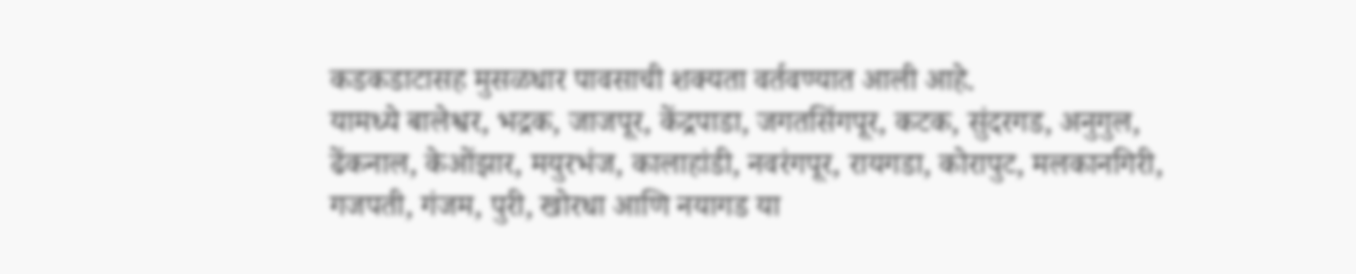कडकडाटासह मुसळधार पावसाची शक्यता वर्तवण्यात आली आहे.
यामध्ये बालेश्वर, भद्रक, जाजपूर, केंद्रपाडा, जगतसिंगपूर, कटक, सुंदरगड, अनुगुल, ढेंकनाल, केओंझार, मयुरभंज, कालाहांडी, नवरंगपूर, रायगडा, कोरापुट, मलकानगिरी, गजपती, गंजम, पुरी, खोरधा आणि नयागड या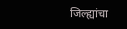जिल्ह्यांचा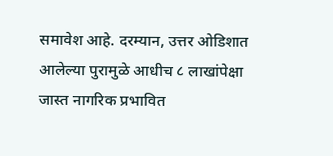समावेश आहे. दरम्यान, उत्तर ओडिशात आलेल्या पुरामुळे आधीच ८ लाखांपेक्षा जास्त नागरिक प्रभावित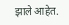झाले आहेत.